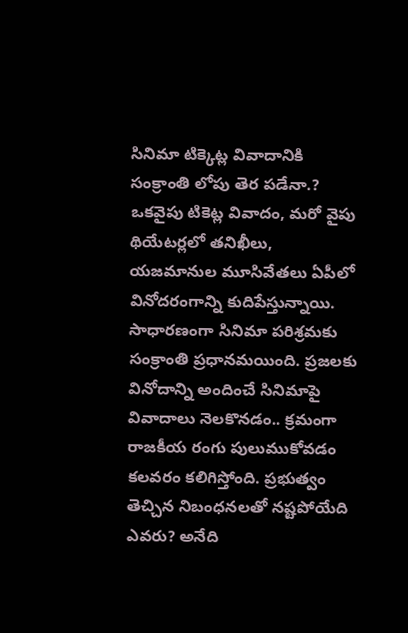సినిమా టిక్కెట్ల వివాదానికి సంక్రాంతి లోపు తెర పడేనా.?
ఒకవైపు టికెట్ల వివాదం, మరో వైపు థియేటర్లలో తనిఖీలు, యజమానుల మూసివేతలు ఏపీలో వినోదరంగాన్ని కుదిపేస్తున్నాయి. సాధారణంగా సినిమా పరిశ్రమకు సంక్రాంతి ప్రధానమయింది. ప్రజలకు వినోదాన్ని అందించే సినిమాపై వివాదాలు నెలకొనడం.. క్రమంగా రాజకీయ రంగు పులుముకోవడం కలవరం కలిగిస్తోంది. ప్రభుత్వం తెచ్చిన నిబంధనలతో నష్టపోయేది ఎవరు? అనేది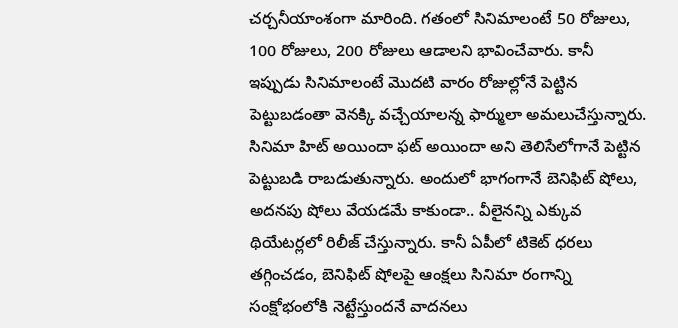చర్చనీయాంశంగా మారింది. గతంలో సినిమాలంటే 50 రోజులు, 100 రోజులు, 200 రోజులు ఆడాలని భావించేవారు. కానీ ఇప్పుడు సినిమాలంటే మొదటి వారం రోజుల్లోనే పెట్టిన పెట్టుబడంతా వెనక్కి వచ్చేయాలన్న ఫార్ములా అమలుచేస్తున్నారు.
సినిమా హిట్ అయిందా ఫట్ అయిందా అని తెలిసేలోగానే పెట్టిన పెట్టుబడి రాబడుతున్నారు. అందులో భాగంగానే బెనిఫిట్ షోలు, అదనపు షోలు వేయడమే కాకుండా.. వీలైనన్ని ఎక్కువ థియేటర్లలో రిలీజ్ చేస్తున్నారు. కానీ ఏపీలో టికెట్ ధరలు తగ్గించడం, బెనిఫిట్ షోలపై ఆంక్షలు సినిమా రంగాన్ని సంక్షోభంలోకి నెట్టేస్తుందనే వాదనలు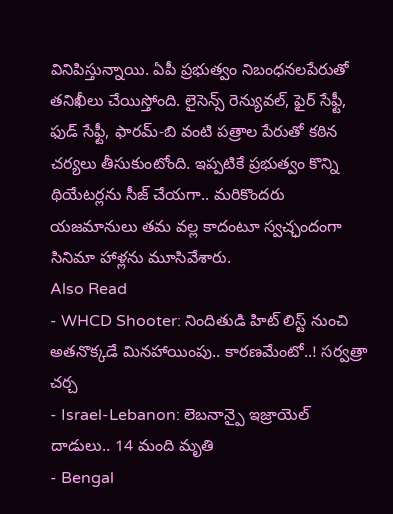వినిపిస్తున్నాయి. ఏపీ ప్రభుత్వం నిబంధనలపేరుతో తనిఖీలు చేయిస్తోంది. లైసెన్స్ రెన్యువల్, ఫైర్ సేఫ్టీ, ఫుడ్ సేఫ్టీ, ఫారమ్-బి వంటి పత్రాల పేరుతో కఠిన చర్యలు తీసుకుంటోంది. ఇప్పటికే ప్రభుత్వం కొన్ని థియేటర్లను సీజ్ చేయగా.. మరికొందరు యజమానులు తమ వల్ల కాదంటూ స్వచ్ఛందంగా సినిమా హాళ్లను మూసివేశారు.
Also Read
- WHCD Shooter: నిందితుడి హిట్ లిస్ట్ నుంచి అతనొక్కడే మినహాయింపు.. కారణమేంటో..! సర్వత్రా చర్చ
- Israel-Lebanon: లెబనాన్పై ఇజ్రాయెల్ దాడులు.. 14 మంది మృతి
- Bengal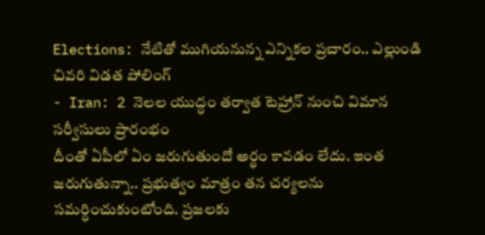Elections: నేటితో ముగియనున్న ఎన్నికల ప్రచారం.. ఎల్లుండి చివరి విడత పోలింగ్
- Iran: 2 నెలల యుద్ధం తర్వాత టెహ్రాన్ నుంచి విమాన సర్వీసులు ప్రారంభం
దీంతో ఏపీలో ఏం జరుగుతుందో అర్థం కావడం లేదు. ఇంత జరుగుతున్నా.. ప్రభుత్వం మాత్రం తన చర్యలను సమర్ధించుకుంటోంది. ప్రజలకు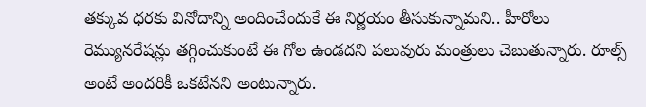తక్కువ ధరకు వినోదాన్ని అందించేందుకే ఈ నిర్ణయం తీసుకున్నామని.. హీరోలు రెమ్యునరేషన్లు తగ్గించుకుంటే ఈ గోల ఉండదని పలువురు మంత్రులు చెబుతున్నారు. రూల్స్ అంటే అందరికీ ఒకటేనని అంటున్నారు.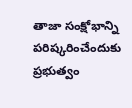తాజా సంక్షోభాన్ని పరిష్కరించేందుకు ప్రభుత్వం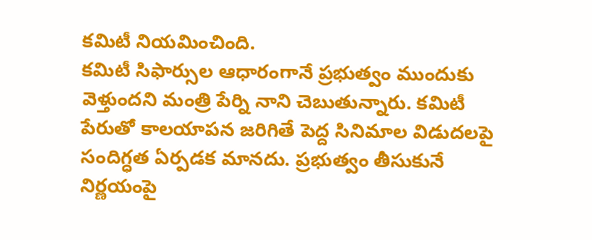కమిటీ నియమించింది.
కమిటీ సిఫార్సుల ఆధారంగానే ప్రభుత్వం ముందుకు వెళ్తుందని మంత్రి పేర్ని నాని చెబుతున్నారు. కమిటీ పేరుతో కాలయాపన జరిగితే పెద్ద సినిమాల విడుదలపై సందిగ్ధత ఏర్పడక మానదు. ప్రభుత్వం తీసుకునే నిర్ణయంపై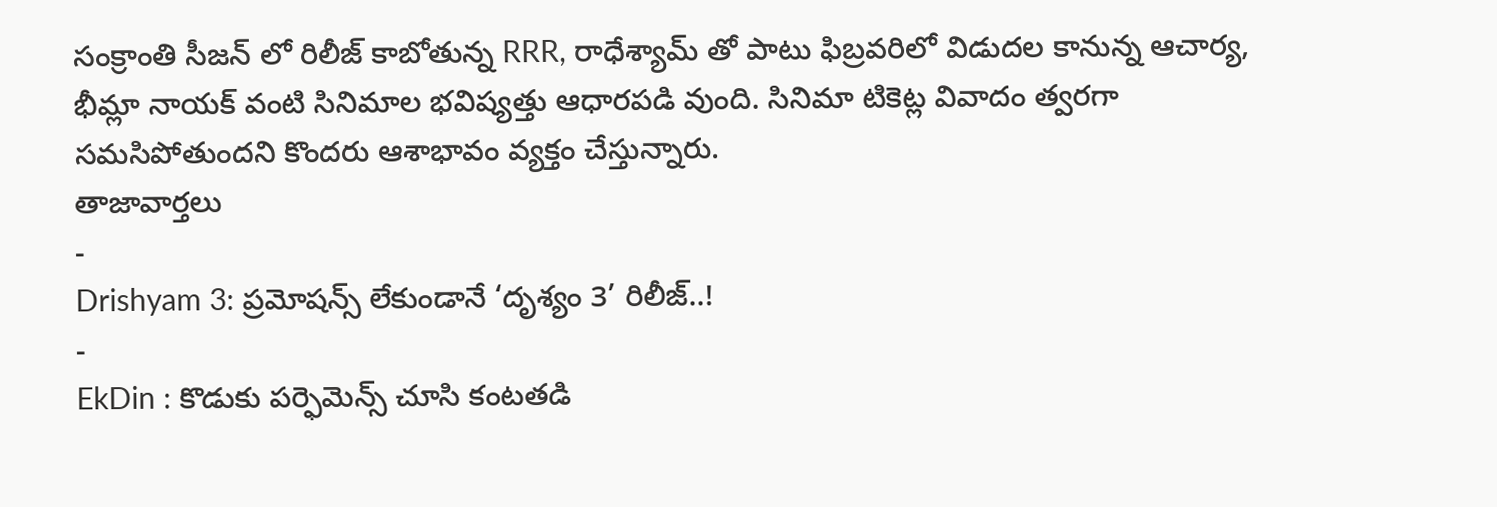సంక్రాంతి సీజన్ లో రిలీజ్ కాబోతున్న RRR, రాధేశ్యామ్ తో పాటు ఫిబ్రవరిలో విడుదల కానున్న ఆచార్య, భీమ్లా నాయక్ వంటి సినిమాల భవిష్యత్తు ఆధారపడి వుంది. సినిమా టికెట్ల వివాదం త్వరగా సమసిపోతుందని కొందరు ఆశాభావం వ్యక్తం చేస్తున్నారు.
తాజావార్తలు
-
Drishyam 3: ప్రమోషన్స్ లేకుండానే ‘దృశ్యం 3’ రిలీజ్..!
-
EkDin : కొడుకు పర్ఫెమెన్స్ చూసి కంటతడి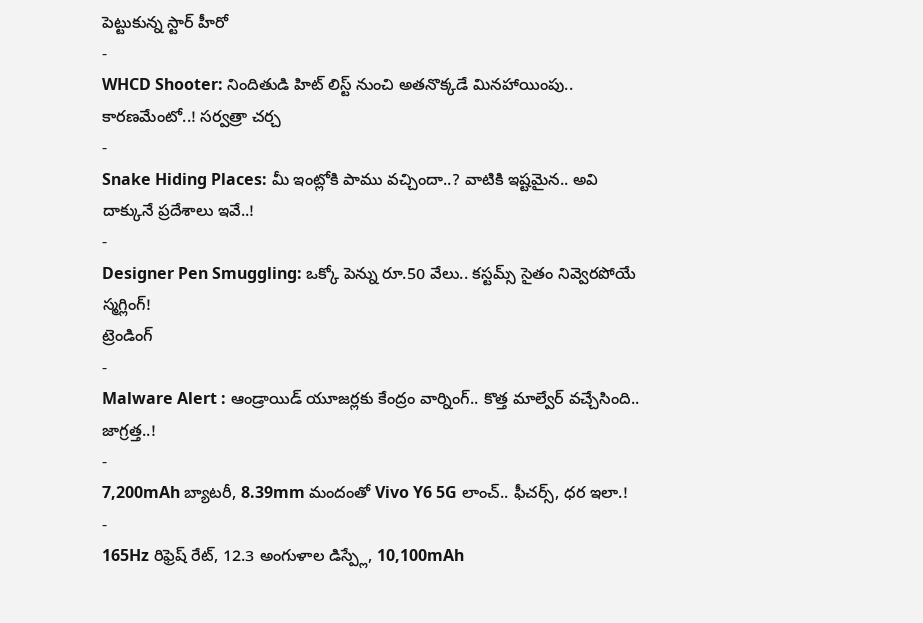పెట్టుకున్న స్టార్ హీరో
-
WHCD Shooter: నిందితుడి హిట్ లిస్ట్ నుంచి అతనొక్కడే మినహాయింపు.. కారణమేంటో..! సర్వత్రా చర్చ
-
Snake Hiding Places: మీ ఇంట్లోకి పాము వచ్చిందా..? వాటికి ఇష్టమైన.. అవి దాక్కునే ప్రదేశాలు ఇవే..!
-
Designer Pen Smuggling: ఒక్కో పెన్ను రూ.50 వేలు.. కస్టమ్స్ సైతం నివ్వెరపోయే స్మగ్లింగ్!
ట్రెండింగ్
-
Malware Alert : ఆండ్రాయిడ్ యూజర్లకు కేంద్రం వార్నింగ్.. కొత్త మాల్వేర్ వచ్చేసింది.. జాగ్రత్త..!
-
7,200mAh బ్యాటరీ, 8.39mm మందంతో Vivo Y6 5G లాంచ్.. ఫీచర్స్, ధర ఇలా.!
-
165Hz రిఫ్రెష్ రేట్, 12.3 అంగుళాల డిస్ప్లే, 10,100mAh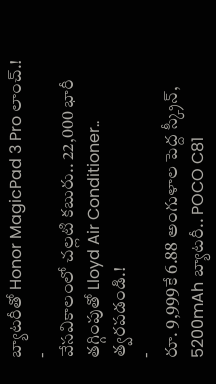బ్యాటరీతో Honor MagicPad 3 Pro లాంచ్.!
-
వేసవికాలంలో చల్లటి కబురు.. 22,000 భారీ తగ్గింపుతో Lloyd Air Conditioner.. త్వరపడండి.!
-
రూ. 9,999కే 6.88 అంగుళాల పెద్ద స్క్రీన్, 5200mAh బ్యాటరీ.. POCO C81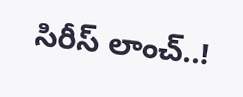సిరీస్ లాంచ్..!